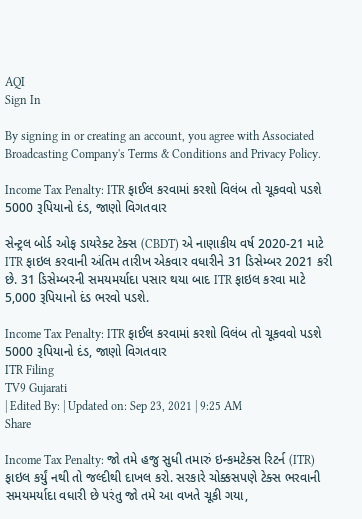AQI
Sign In

By signing in or creating an account, you agree with Associated Broadcasting Company's Terms & Conditions and Privacy Policy.

Income Tax Penalty: ITR ફાઈલ કરવામાં કરશો વિલંબ તો ચૂકવવો પડશે 5000 રૂપિયાનો દંડ, જાણો વિગતવાર

સેન્ટ્રલ બોર્ડ ઓફ ડાયરેક્ટ ટેક્સ (CBDT) એ નાણાકીય વર્ષ 2020-21 માટે ITR ફાઇલ કરવાની અંતિમ તારીખ એકવાર વધારીને 31 ડિસેમ્બર 2021 કરી છે. 31 ડિસેમ્બરની સમયમર્યાદા પસાર થયા બાદ ITR ફાઇલ કરવા માટે 5,000 રૂપિયાનો દંડ ભરવો પડશે.

Income Tax Penalty: ITR ફાઈલ કરવામાં કરશો વિલંબ તો ચૂકવવો પડશે 5000 રૂપિયાનો દંડ, જાણો વિગતવાર
ITR Filing
TV9 Gujarati
| Edited By: | Updated on: Sep 23, 2021 | 9:25 AM
Share

Income Tax Penalty: જો તમે હજુ સુધી તમારું ઇન્કમટેક્સ રિટર્ન (ITR) ફાઇલ કર્યું નથી તો જલ્દીથી દાખલ કરો. સરકારે ચોક્કસપણે ટેક્સ ભરવાની સમયમર્યાદા વધારી છે પરંતુ જો તમે આ વખતે ચૂકી ગયા,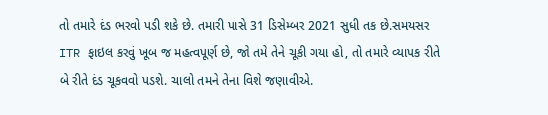તો તમારે દંડ ભરવો પડી શકે છે. તમારી પાસે 31 ડિસેમ્બર 2021 સુધી તક છે.સમયસર ITR ફાઇલ કરવું ખૂબ જ મહત્વપૂર્ણ છે, જો તમે તેને ચૂકી ગયા હો, તો તમારે વ્યાપક રીતે બે રીતે દંડ ચૂકવવો પડશે. ચાલો તમને તેના વિશે જણાવીએ.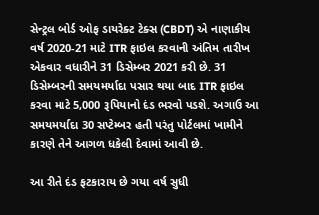સેન્ટ્રલ બોર્ડ ઓફ ડાયરેક્ટ ટેક્સ (CBDT) એ નાણાકીય વર્ષ 2020-21 માટે ITR ફાઇલ કરવાની અંતિમ તારીખ એકવાર વધારીને 31 ડિસેમ્બર 2021 કરી છે. 31 ડિસેમ્બરની સમયમર્યાદા પસાર થયા બાદ ITR ફાઇલ કરવા માટે 5,000 રૂપિયાનો દંડ ભરવો પડશે. અગાઉ આ સમયમર્યાદા 30 સપ્ટેમ્બર હતી પરંતુ પોર્ટલમાં ખામીને કારણે તેને આગળ ધકેલી દેવામાં આવી છે.

આ રીતે દંડ ફટકારાય છે ગયા વર્ષ સુધી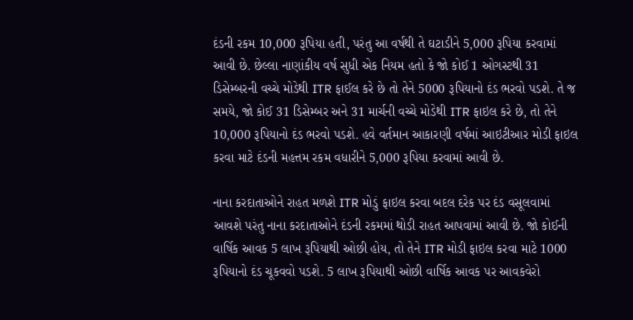દંડની રકમ 10,000 રૂપિયા હતી, પરંતુ આ વર્ષથી તે ઘટાડીને 5,000 રૂપિયા કરવામાં આવી છે. છેલ્લા નાણાંકીય વર્ષ સુધી એક નિયમ હતો કે જો કોઈ 1 ઓગસ્ટથી 31 ડિસેમ્બરની વચ્ચે મોડેથી ITR ફાઈલ કરે છે તો તેને 5000 રૂપિયાનો દંડ ભરવો પડશે. તે જ સમયે, જો કોઈ 31 ડિસેમ્બર અને 31 માર્ચની વચ્ચે મોડેથી ITR ફાઇલ કરે છે, તો તેને 10,000 રૂપિયાનો દંડ ભરવો પડશે. હવે વર્તમાન આકારણી વર્ષમાં આઇટીઆર મોડી ફાઇલ કરવા માટે દંડની મહત્તમ રકમ વધારીને 5,000 રૂપિયા કરવામાં આવી છે.

નાના કરદાતાઓને રાહત મળશે ITR મોડું ફાઇલ કરવા બદલ દરેક પર દંડ વસૂલવામાં આવશે પરંતુ નાના કરદાતાઓને દંડની રકમમાં થોડી રાહત આપવામાં આવી છે. જો કોઈની વાર્ષિક આવક 5 લાખ રૂપિયાથી ઓછી હોય, તો તેને ITR મોડી ફાઇલ કરવા માટે 1000 રૂપિયાનો દંડ ચૂકવવો પડશે. 5 લાખ રૂપિયાથી ઓછી વાર્ષિક આવક પર આવકવેરો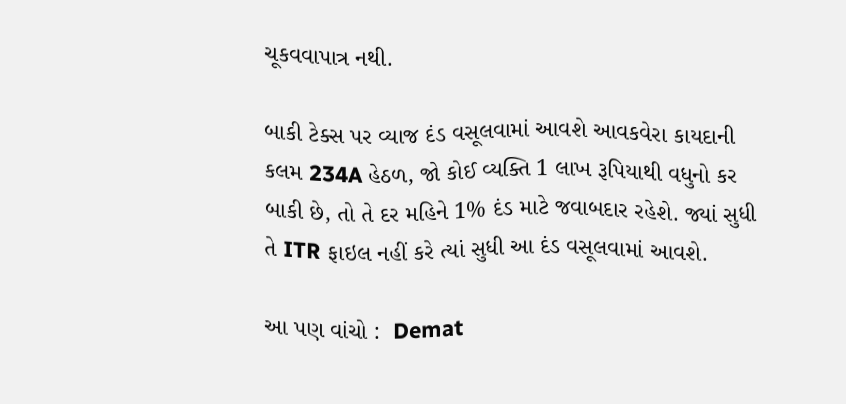ચૂકવવાપાત્ર નથી.

બાકી ટેક્સ પર વ્યાજ દંડ વસૂલવામાં આવશે આવકવેરા કાયદાની કલમ 234A હેઠળ, જો કોઈ વ્યક્તિ 1 લાખ રૂપિયાથી વધુનો કર બાકી છે, તો તે દર મહિને 1% દંડ માટે જવાબદાર રહેશે. જ્યાં સુધી તે ITR ફાઇલ નહીં કરે ત્યાં સુધી આ દંડ વસૂલવામાં આવશે.

આ પણ વાંચો :  Demat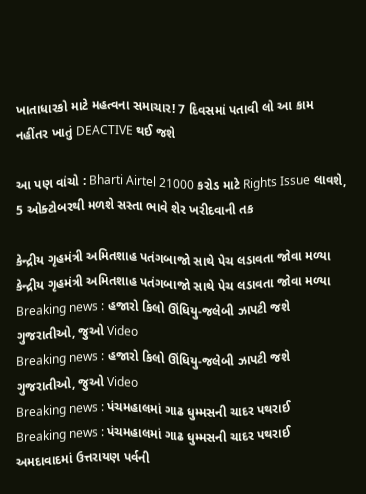ખાતાધારકો માટે મહત્વના સમાચાર! 7 દિવસમાં પતાવી લો આ કામ નહીંતર ખાતું DEACTIVE થઈ જશે

આ પણ વાંચો : Bharti Airtel 21000 કરોડ માટે Rights Issue લાવશે, 5 ઓક્ટોબરથી મળશે સસ્તા ભાવે શેર ખરીદવાની તક

કેન્દ્રીય ગૃહમંત્રી અમિતશાહ પતંગબાજો સાથે પેચ લડાવતા જોવા મળ્યા
કેન્દ્રીય ગૃહમંત્રી અમિતશાહ પતંગબાજો સાથે પેચ લડાવતા જોવા મળ્યા
Breaking news : હજારો કિલો ઊંધિયુ-જલેબી ઝાપટી જશે ગુજરાતીઓ, જુઓ Video
Breaking news : હજારો કિલો ઊંધિયુ-જલેબી ઝાપટી જશે ગુજરાતીઓ, જુઓ Video
Breaking news : પંચમહાલમાં ગાઢ ધુમ્મસની ચાદર પથરાઈ
Breaking news : પંચમહાલમાં ગાઢ ધુમ્મસની ચાદર પથરાઈ
અમદાવાદમાં ઉત્તરાયણ પર્વની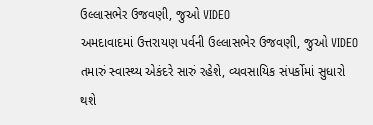ઉલ્લાસભેર ઉજવણી, જુઓ VIDEO
અમદાવાદમાં ઉત્તરાયણ પર્વની ઉલ્લાસભેર ઉજવણી, જુઓ VIDEO
તમારું સ્વાસ્થ્ય એકંદરે સારું રહેશે, વ્યવસાયિક સંપર્કોમાં સુધારો થશે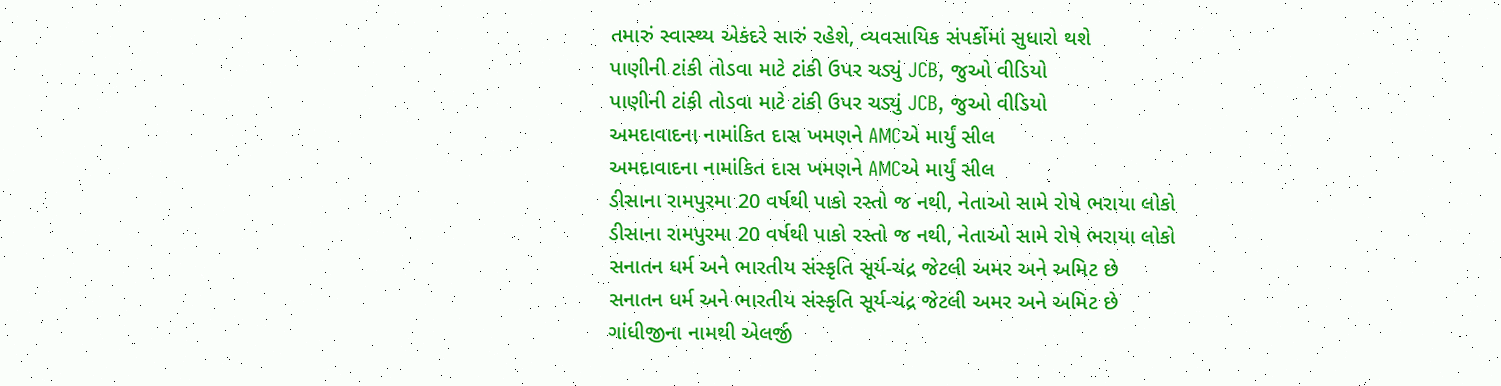તમારું સ્વાસ્થ્ય એકંદરે સારું રહેશે, વ્યવસાયિક સંપર્કોમાં સુધારો થશે
પાણીની ટાંકી તોડવા માટે ટાંકી ઉપર ચડ્યું JCB, જુઓ વીડિયો
પાણીની ટાંકી તોડવા માટે ટાંકી ઉપર ચડ્યું JCB, જુઓ વીડિયો
અમદાવાદના નામાંકિત દાસ ખમણને AMCએ માર્યું સીલ
અમદાવાદના નામાંકિત દાસ ખમણને AMCએ માર્યું સીલ
ડીસાના રામપુરમા 20 વર્ષથી પાકો રસ્તો જ નથી, નેતાઓ સામે રોષે ભરાયા લોકો
ડીસાના રામપુરમા 20 વર્ષથી પાકો રસ્તો જ નથી, નેતાઓ સામે રોષે ભરાયા લોકો
સનાતન ધર્મ અને ભારતીય સંસ્કૃતિ સૂર્ય-ચંદ્ર જેટલી અમર અને અમિટ છે
સનાતન ધર્મ અને ભારતીય સંસ્કૃતિ સૂર્ય-ચંદ્ર જેટલી અમર અને અમિટ છે
ગાંધીજીના નામથી એલર્જી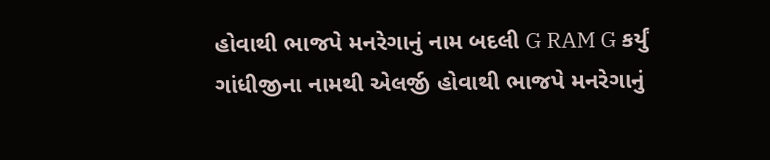હોવાથી ભાજપે મનરેગાનું નામ બદલી G RAM G કર્યું
ગાંધીજીના નામથી એલર્જી હોવાથી ભાજપે મનરેગાનું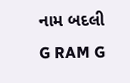નામ બદલી G RAM G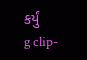કર્યું
g clip-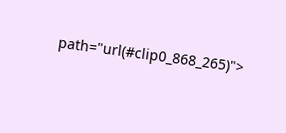path="url(#clip0_868_265)">